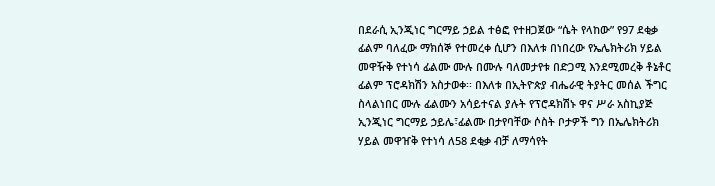በደራሲ ኢንጂነር ግርማይ ኃይል ተፅፎ የተዘጋጀው “ሴት የላከው” የ97 ደቂቃ ፊልም ባለፈው ማክሰኞ የተመረቀ ሲሆን በእለቱ በነበረው የኤሌክትሪክ ሃይል መዋዥቅ የተነሳ ፊልሙ ሙሉ በሙሉ ባለመታየቱ በድጋሚ እንደሚመረቅ ቶኔቶር ፊልም ፕሮዳክሽን አስታወቀ፡፡ በእለቱ በኢትዮጵያ ብሔራዊ ትያትር መሰል ችግር ስላልነበር ሙሉ ፊልሙን አሳይተናል ያሉት የፕሮዳክሽኑ ዋና ሥራ አስኪያጅ ኢንጂነር ግርማይ ኃይሌ፣ፊልሙ በታየባቸው ሶስት ቦታዎች ግን በኤሌክትሪክ ሃይል መዋዠቅ የተነሳ ለ58 ደቂቃ ብቻ ለማሳየት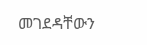መገደዳቸውን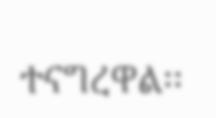ተናግረዋል፡፡